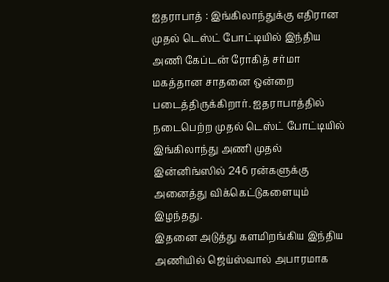ஐதராபாத் : இங்கிலாந்துக்கு எதிரான முதல் டெஸ்ட் போட்டியில் இந்திய அணி கேப்டன் ரோகித் சர்மா மகத்தான சாதனை ஒன்றை படைத்திருக்கிறார். ஐதராபாத்தில் நடைபெற்ற முதல் டெஸ்ட் போட்டியில் இங்கிலாந்து அணி முதல் இன்னிங்ஸில் 246 ரன்களுக்கு அனைத்து விக்கெட்டுகளையும் இழந்தது.
இதனை அடுத்து களமிறங்கிய இந்திய அணியில் ஜெய்ஸ்வால் அபாரமாக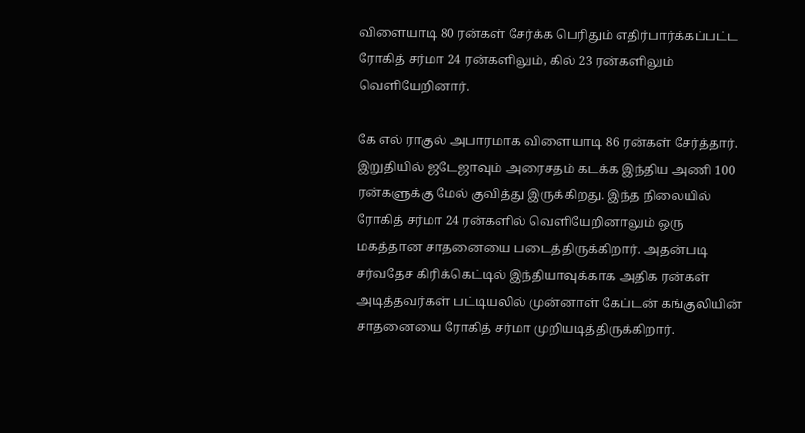விளையாடி 80 ரன்கள் சேர்க்க பெரிதும் எதிர்பார்க்கப்பட்ட ரோகித் சர்மா 24 ரன்களிலும், கில் 23 ரன்களிலும் வெளியேறினார்.

கே எல் ராகுல் அபாரமாக விளையாடி 86 ரன்கள் சேர்த்தார். இறுதியில் ஜடேஜாவும் அரைசதம் கடக்க இந்திய அணி 100 ரன்களுக்கு மேல் குவித்து இருக்கிறது. இந்த நிலையில் ரோகித் சர்மா 24 ரன்களில் வெளியேறினாலும் ஒரு மகத்தான சாதனையை படைத்திருக்கிறார். அதன்படி சர்வதேச கிரிக்கெட்டில் இந்தியாவுக்காக அதிக ரன்கள் அடித்தவர்கள் பட்டியலில் முன்னாள் கேப்டன் கங்குலியின் சாதனையை ரோகித் சர்மா முறியடித்திருக்கிறார்.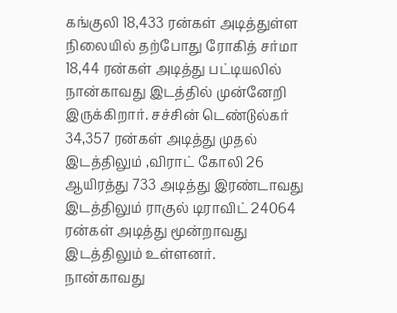கங்குலி 18,433 ரன்கள் அடித்துள்ள நிலையில் தற்போது ரோகித் சர்மா 18,44 ரன்கள் அடித்து பட்டியலில் நான்காவது இடத்தில் முன்னேறி இருக்கிறார். சச்சின் டெண்டுல்கர் 34,357 ரன்கள் அடித்து முதல் இடத்திலும் ,விராட் கோலி 26 ஆயிரத்து 733 அடித்து இரண்டாவது இடத்திலும் ராகுல் டிராவிட் 24064 ரன்கள் அடித்து மூன்றாவது இடத்திலும் உள்ளனர்.
நான்காவது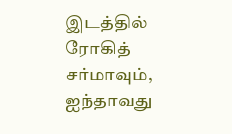இடத்தில் ரோகித் சர்மாவும், ஐந்தாவது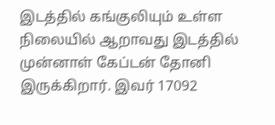இடத்தில் கங்குலியும் உள்ள நிலையில் ஆறாவது இடத்தில் முன்னாள் கேப்டன் தோனி இருக்கிறார். இவர் 17092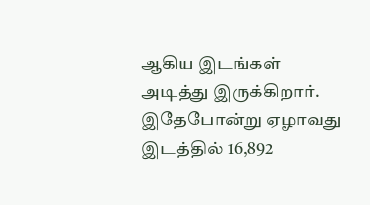ஆகிய இடங்கள் அடித்து இருக்கிறார். இதேபோன்று ஏழாவது இடத்தில் 16,892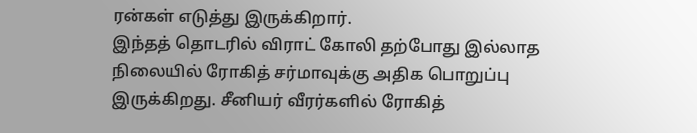ரன்கள் எடுத்து இருக்கிறார்.
இந்தத் தொடரில் விராட் கோலி தற்போது இல்லாத நிலையில் ரோகித் சர்மாவுக்கு அதிக பொறுப்பு இருக்கிறது. சீனியர் வீரர்களில் ரோகித்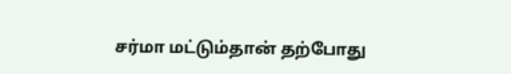சர்மா மட்டும்தான் தற்போது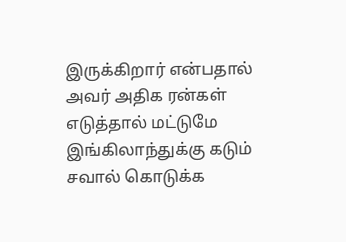இருக்கிறார் என்பதால் அவர் அதிக ரன்கள் எடுத்தால் மட்டுமே இங்கிலாந்துக்கு கடும் சவால் கொடுக்க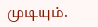முடியும்.